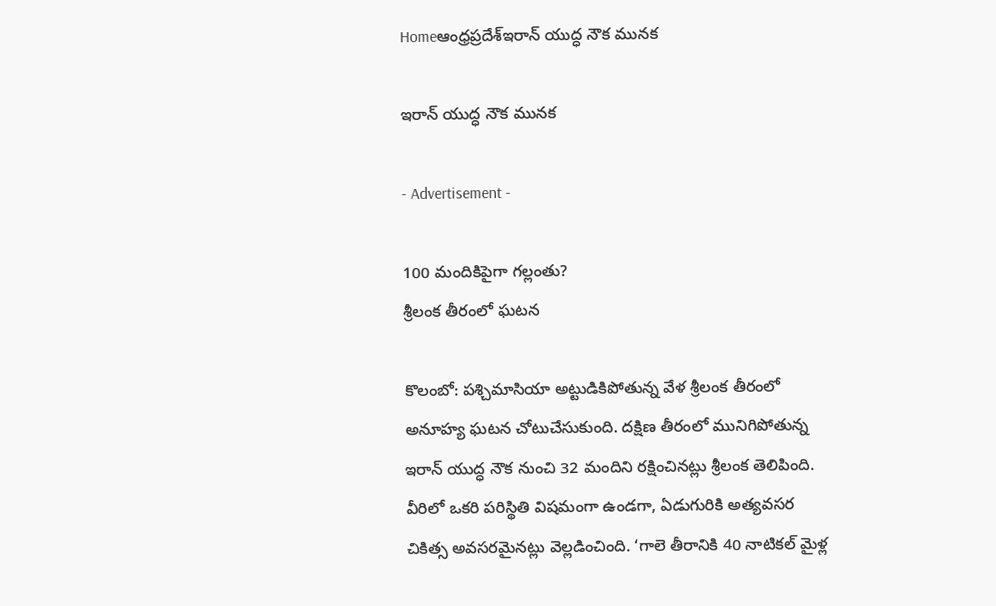Homeఆంధ్రప్రదేశ్ఇరాన్ యుద్ధ నౌక మునక

ఇరాన్ యుద్ధ నౌక మునక

- Advertisement -

100 మందికిపైగా గల్లంతు?
శ్రీలంక తీరంలో ఘటన

కొలంబో: పశ్చిమాసియా అట్టుడికిపోతున్న వేళ శ్రీలంక తీరంలో అనూహ్య ఘటన చోటుచేసుకుంది. దక్షిణ తీరంలో మునిగిపోతున్న ఇరాన్ యుద్ధ నౌక నుంచి 32 మందిని రక్షించినట్లు శ్రీలంక తెలిపింది. వీరిలో ఒకరి పరిస్థితి విషమంగా ఉండగా, ఏడుగురికి అత్యవసర చికిత్స అవసరమైనట్లు వెల్లడించింది. ‘గాలె తీరానికి 40 నాటికల్ మైళ్ల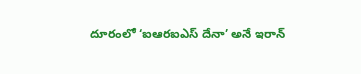దూరంలో ‘ఐఆరఐఎస్ దేనా’ అనే ఇరాన్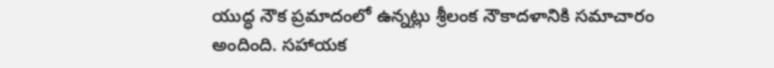యుద్ధ నౌక ప్రమాదంలో ఉన్నట్లు శ్రీలంక నౌకాదళానికి సమాచారం అందింది. సహాయక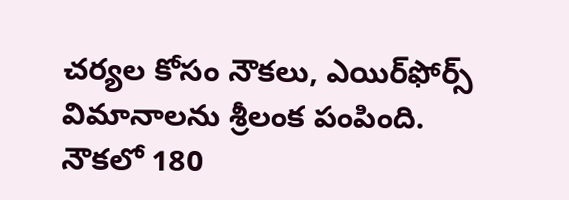చర్యల కోసం నౌకలు, ఎయిర్‌ఫోర్స్ విమానాలను శ్రీలంక పంపింది. నౌకలో 180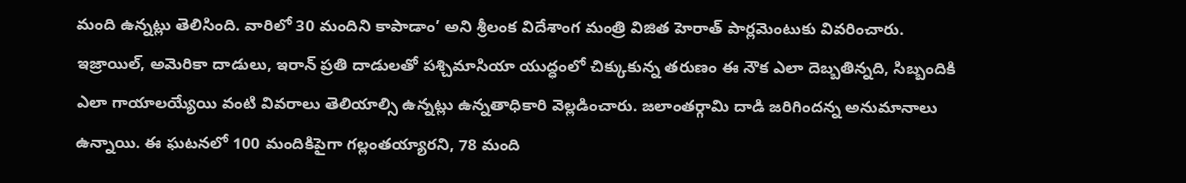మంది ఉన్నట్లు తెలిసింది. వారిలో 30 మందిని కాపాడాం’ అని శ్రీలంక విదేశాంగ మంత్రి విజిత హెరాత్ పార్లమెంటుకు వివరించారు. ఇజ్రాయిల్, అమెరికా దాడులు, ఇరాన్ ప్రతి దాడులతో పశ్చిమాసియా యుద్ధంలో చిక్కుకున్న తరుణం ఈ నౌక ఎలా దెబ్బతిన్నది, సిబ్బందికి ఎలా గాయాలయ్యేయి వంటి వివరాలు తెలియాల్సి ఉన్నట్లు ఉన్నతాధికారి వెల్లడించారు. జలాంతర్గామి దాడి జరిగిందన్న అనుమానాలు ఉన్నాయి. ఈ ఘటనలో 100 మందికిపైగా గల్లంతయ్యారని, 78 మంది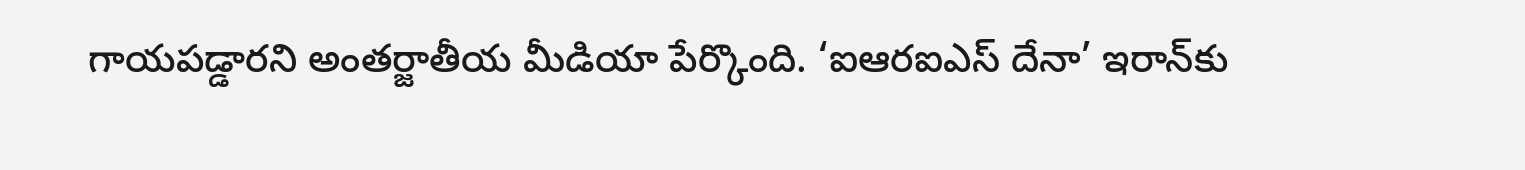గాయపడ్డారని అంతర్జాతీయ మీడియా పేర్కొంది. ‘ఐఆరఐఎస్ దేనా’ ఇరాన్‌కు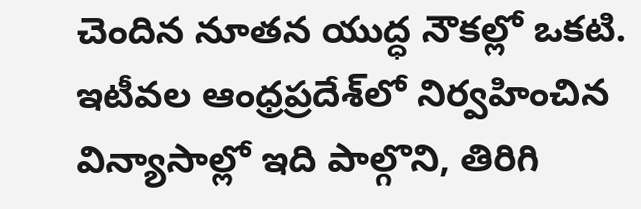చెందిన నూతన యుద్ధ నౌకల్లో ఒకటి. ఇటీవల ఆంధ్రప్రదేశ్‌లో నిర్వహించిన విన్యాసాల్లో ఇది పాల్గొని, తిరిగి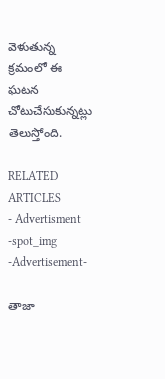వెళుతున్న క్రమంలో ఈ ఘటన చోటుచేసుకున్నట్లు తెలుస్తోంది.

RELATED ARTICLES
- Advertisment -spot_img
-Advertisement-

తాజా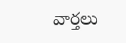వార్తలు